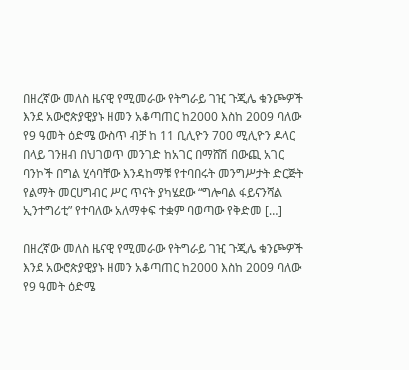በዘረኛው መለስ ዜናዊ የሚመራው የትግራይ ገዢ ጉጂሌ ቁንጮዎች እንደ አውሮጵያዊያኑ ዘመን አቆጣጠር ከ2000 እስከ 2009 ባለው የ9 ዓመት ዕድሜ ውስጥ ብቻ ከ 11 ቢሊዮን 700 ሚሊዮን ዶላር በላይ ገንዘብ በህገወጥ መንገድ ከአገር በማሸሽ በውጪ አገር ባንኮች በግል ሂሳባቸው እንዳከማቹ የተባበሩት መንግሥታት ድርጅት የልማት መርሀግብር ሥር ጥናት ያካሄደው “ግሎባል ፋይናንሻል ኢንተግሪቲ” የተባለው አለማቀፍ ተቋም ባወጣው የቅድመ […]

በዘረኛው መለስ ዜናዊ የሚመራው የትግራይ ገዢ ጉጂሌ ቁንጮዎች እንደ አውሮጵያዊያኑ ዘመን አቆጣጠር ከ2000 እስከ 2009 ባለው የ9 ዓመት ዕድሜ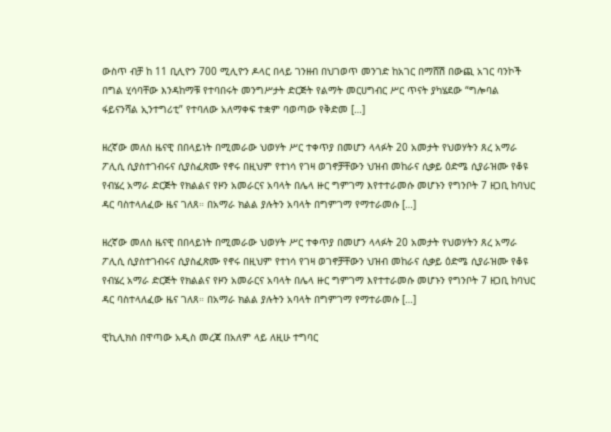ውስጥ ብቻ ከ 11 ቢሊዮን 700 ሚሊዮን ዶላር በላይ ገንዘብ በህገወጥ መንገድ ከአገር በማሸሽ በውጪ አገር ባንኮች በግል ሂሳባቸው እንዳከማቹ የተባበሩት መንግሥታት ድርጅት የልማት መርሀግብር ሥር ጥናት ያካሄደው “ግሎባል ፋይናንሻል ኢንተግሪቲ” የተባለው አለማቀፍ ተቋም ባወጣው የቅድመ […]

ዘረኛው መለስ ዜናዊ በበላይነት በሚመራው ህወሃት ሥር ተቀጥያ በመሆን ላላፉት 20 አመታት የህወሃትን ጸረ አማራ ፖሊሲ ሲያስተገብሩና ሲያስፈጽሙ የኖሩ በዚህም የተነሳ የገዛ ወገኖቻቸውን ህዝብ መከራና ሲቃይ ዕድሜ ሲያራዝሙ የቆዩ የብሄረ አማራ ድርጅት የክልልና የዞን አመራርና አባላት በሌላ ዙር ግምገማ እየተተራመሱ መሆኑን የግንቦት 7 ዘጋቢ ከባህር ዳር ባስተላለፈው ዜና ገለጸ። በአማራ ክልል ያሉትን አባላት በግምገማ የማተራመሱ […]

ዘረኛው መለስ ዜናዊ በበላይነት በሚመራው ህወሃት ሥር ተቀጥያ በመሆን ላላፉት 20 አመታት የህወሃትን ጸረ አማራ ፖሊሲ ሲያስተገብሩና ሲያስፈጽሙ የኖሩ በዚህም የተነሳ የገዛ ወገኖቻቸውን ህዝብ መከራና ሲቃይ ዕድሜ ሲያራዝሙ የቆዩ የብሄረ አማራ ድርጅት የክልልና የዞን አመራርና አባላት በሌላ ዙር ግምገማ እየተተራመሱ መሆኑን የግንቦት 7 ዘጋቢ ከባህር ዳር ባስተላለፈው ዜና ገለጸ። በአማራ ክልል ያሉትን አባላት በግምገማ የማተራመሱ […]

ዊኪሊክስ በዋጣው አዲስ መረጃ በአለም ላይ ለዚሁ ተግባር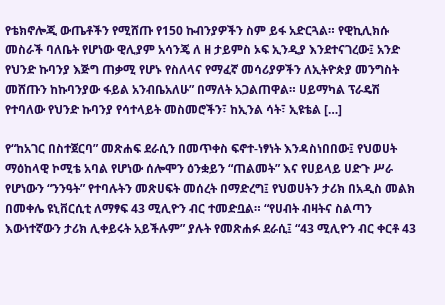የቴክኖሎጂ ውጤቶችን የሚሸጡ የ150 ኩብንያዎችን ስም ይፋ አድርጓል። የዊኪሊክሱ መስራች ባለቤት የሆነው ዊሊያም አሳንጄ ለ ዘ ታይምስ ኦፍ ኢንዲያ እንደተናገረው፤ አንድ የህንድ ኩባንያ እጅግ ጠቃሚ የሆኑ የስለላና የማፈኛ መሳሪያዎችን ለኢትዮጵያ መንግስት መሸጡን ከኩባንያው ፋይል አንብቤአለሁ” በማለት አጋልጠዋል። ሀይማካል ፕራዴሽ የተባለው የህንድ ኩባንያ የሳተላይት መስመሮችን፣ ከኢንል ሳት፣ ኢዩቴል […]

የ“ከአገር በስተጀርባ” መጽሐፍ ደራሲን በመጥቀስ ፍኖተ-ነፃነት እንዳስነበበው፤ የህወሀት ማዕከላዊ ኮሚቴ አባል የሆነው ሰሎሞን ዕንቋይን “ጠልመት” እና የሀይላይ ሀድጉ ሥራ የሆነውን “ንንዓት” የተባሉትን መጽሀፍት መሰረት በማድረግ፤ የህወሀትን ታሪክ በአዲስ መልክ በመቀሌ ዩኒቨርሲቲ ለማፃፍ 43 ሚሊዮን ብር ተመድቧል። “የሀብት ብዛትና ስልጣን እውነተኛውን ታሪክ ሊቀይሩት አይችሉም” ያሉት የመጽሐፉ ደራሲ፤ “43 ሚሊዮን ብር ቀርቶ 43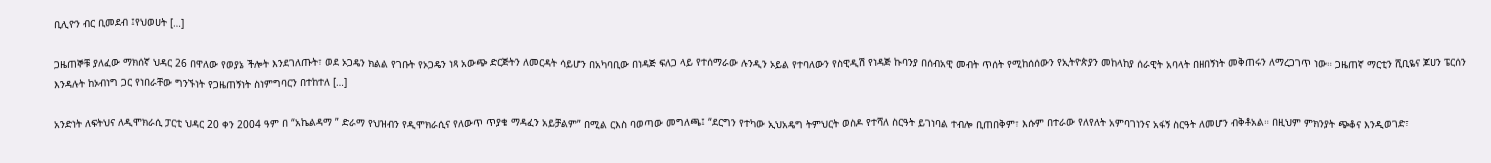ቢሊዮን ብር ቢመደብ ፤የህወሀት […]

ጋዜጠኞቹ ያለፈው ማክሰኛ ህዳር 26 በዋለው የወያኔ ችሎት እንደገለጡት፣ ወደ ኦጋዴን ክልል የገቡት የኦጋዴን ነጻ አውጭ ድርጅትን ለመርዳት ሳይሆን በአካባቢው በነዳጅ ፍለጋ ላይ የተሰማራው ሉንዲን ኦይል የተባለውን የስዊዲሽ የነዳጅ ኩባንያ በሰብአዊ መብት ጥሰት የሚከሰሰውን የኢትዮጵያን መከላከያ ሰራዊት አባላት በዘበኝነት መቅጠሩን ለማረጋገጥ ነው። ጋዜጠኛ ማርቲን ሺቢዬና ጆሀን ፔርሰን እንዳሉት ከኦብነግ ጋር የነበራቸው ግንኙነት የጋዜጠኝነት ስነምግባርን በተከተለ […]

አንድነት ለፍትህና ለዲሞክራሲ ፓርቲ ህዳር 20 ቀን 2004 ዓም በ “አኬልዳማ ” ድራማ የህዝብን የዲሞክራሲና የለውጥ ጥያቄ ማዳፈን አይቻልም” በሚል ርእስ ባወጣው መግለጫ፤ “ደርግን የተካው ኢህአዴግ ትምህርት ወስዶ የተሻለ ስርዓት ይገነባል ተብሎ ቢጠበቅም፣ እሱም በተራው የለየለት አምባገነንና አፋኝ ስርዓት ለመሆን ብቅቶአል። በዚህም ምክንያት ጭቆና እንዲወገድ፣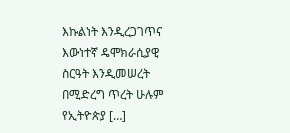እኩልነት እንዲረጋገጥና እውነተኛ ዴሞክራሲያዊ ስርዓት እንዲመሠረት በሚድረግ ጥረት ሁሉም የኢትዮጵያ […]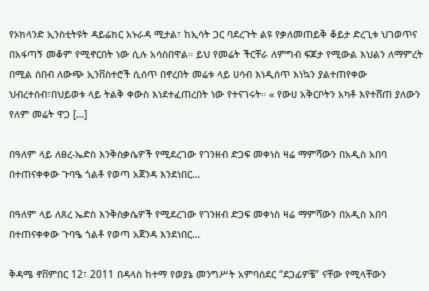የኦክላንድ ኢንስቲትዩት ዳይሬክር አኑራዳ ሚታል፣ ከኢሳት ጋር ባደረጉት ልዩ የቃለመጠይቅ ቆይታ ድረጊቱ ህገወጥና በአፋጣኝ መቆም የሚኖርበት ነው ሲሉ አሳስበዋል። ይህ የመሬት ችርቸራ ለምግብ ፍጆታ የሚውል እህልን ለማምረት በሚል ሰበብ ለውጭ ኢንቨስተሮች ሲሰጥ በኖረበት መሬቱ ላይ ሀሳብ እነዲሰጥ እነኳን ያልተጠየቀው ህብረተሰብ፣በህይወቱ ላይ ትልቅ ቀውስ እነደተፈጠረበት ነው የተናገሩት። « የውሀ አቅርቦትን አካቶ እየተሸጠ ያለውን የለም መሬት ዋጋ […]

በዓለም ላይ ለፀረ-ኤድስ እንቅስቃሴዎች የሚደረገው የገንዘብ ድጋፍ መቀነስ ዛሬ ማምሻውን በአዲስ አበባ በተጠናቀቀው ጉባዔ ጎልቶ የወጣ አጀንዳ እንደነበር…

በዓለም ላይ ለጸረ ኤድስ እንቅስቃሴዎች የሚደረገው የገንዘብ ድጋፍ መቀነስ ዛሬ ማምሻውን በአዲስ አበባ በተጠናቀቀው ጉባዔ ጎልቶ የወጣ አጀንዳ እንደነበር…

ቅዳሜ ኖቨምበር 12፣ 2011 በዳላስ ከተማ የወያኔ መንግሥት አምባሰደር “ደጋፊዎቼ” ናቸው የሚላቸውን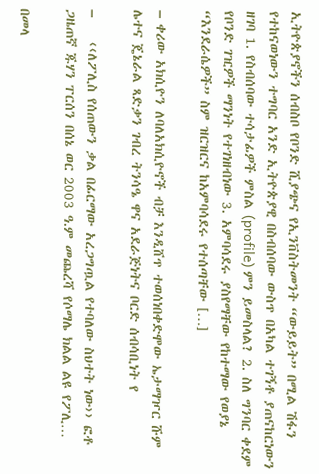ኢትዮጵያኖችን ሰብስቦ የቦንድ ሺያጭና የኢንቨስትመንት “ውይይት” በሚል ሽፋን የተከናወነውን ተግባር አንድ ኢትዮጵያዊ በስብሰባው ውስጥ በአካል ተገኝቶ ያጠናከርነውን ዘገባ 1. የስብሰባው ተሳታፊዎች ምስል (profile) ምን ይመስላል? 2. ስለ ግንባር ቀደም የቦንድ ገዢዎች ማንነት የተገነዘብነው 3. አምባሳደሩ ያስየማቸው የከተማው የወያኔ “እንደራሴዎች” ስም ዝርዝርና ከአምባሳደሩ የተሰጣቸው […]

– ቀሪው አክሲዮን ለባለአክሲዮኖች ብቻ እንዲሸጥ ተወሰነበቀድሞው ኤታማዦር ሹም ሌተና ጄኔራል ጻድቃን ገብረ ትንሳዔ ዋና አደራጅነትና ቦርድ ሰብሳቢነት የ

–    ‹‹ለፖሊስ የሰጠውን ቃል በፊርማው አረጋግጧል የተባለው ስህተት ነው›› ፎቶ ጋዜጠኛ ጁሃን ፐርሰን በሰኔ ወር 2003 ዓ.ም መጨረሻ የሶማሌ ክልል ልዩ የፖሊ…

በመላ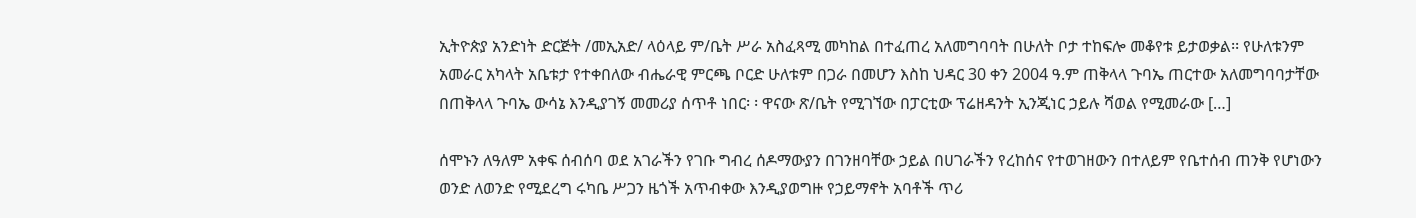ኢትዮጵያ አንድነት ድርጅት /መኢአድ/ ላዕላይ ም/ቤት ሥራ አስፈጻሚ መካከል በተፈጠረ አለመግባባት በሁለት ቦታ ተከፍሎ መቆየቱ ይታወቃል፡፡ የሁለቱንም አመራር አካላት አቤቱታ የተቀበለው ብሔራዊ ምርጫ ቦርድ ሁለቱም በጋራ በመሆን እስከ ህዳር 30 ቀን 2004 ዓ.ም ጠቅላላ ጉባኤ ጠርተው አለመግባባታቸው በጠቅላላ ጉባኤ ውሳኔ እንዲያገኝ መመሪያ ሰጥቶ ነበር፡ ፡ ዋናው ጽ/ቤት የሚገኘው በፓርቲው ፕሬዘዳንት ኢንጂነር ኃይሉ ሻወል የሚመራው […]

ሰሞኑን ለዓለም አቀፍ ሰብሰባ ወደ አገራችን የገቡ ግብረ ሰዶማውያን በገንዘባቸው ኃይል በሀገራችን የረከሰና የተወገዘውን በተለይም የቤተሰብ ጠንቅ የሆነውን ወንድ ለወንድ የሚደረግ ሩካቤ ሥጋን ዜጎች አጥብቀው እንዲያወግዙ የኃይማኖት አባቶች ጥሪ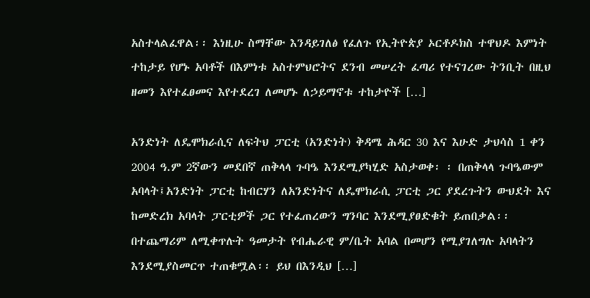አስተላልፈዋል፡፡ እነዚሁ ስማቸው እንዳይገለፅ የፈለጉ የኢትዮጵያ ኦርቶዶክስ ተዋህዶ እምነት ተከታይ የሆኑ አባቶች በእምነቱ አስተምህሮትና ደንብ መሠረት ፈጣሪ የተናገረው ትንቢት በዚህ ዘመን እየተፈፀመና እየተደረገ ለመሆኑ ለኃይማኖቱ ተከታዮች […]

አንድነት ለዴሞክራሲና ለፍትህ ፓርቲ (አንድነት) ቅዳሜ ሕዳር 30 እና እሁድ ታህሳስ 1 ቀን 2004 ዓ.ም 2ኛውን መደበኛ ጠቅላላ ጉባዔ እንደሚያካሂድ አስታወቀ፡ ፡ በጠቅላላ ጉባዔውም አባላት፤አንድነት ፓርቲ ከብርሃን ለአንድነትና ለዴሞክራሲ ፓርቲ ጋር ያደረጉትን ውህደት እና ከመድረክ አባላት ፓርቲዎች ጋር የተፈጠረውን ግንባር እንደሚያፀድቁት ይጠበቃል፡፡ በተጨማሪም ለሚቀጥሉት ዓመታት የብሔራዊ ም/ቤት አባል በመሆን የሚያገለግሉ አባላትን እንደሚያስመርጥ ተጠቁሟል፡፡ ይህ በእንዲህ […]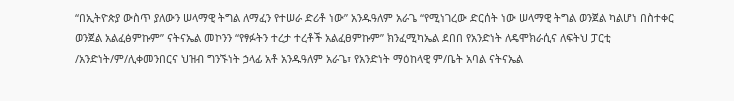“በኢትዮጵያ ውስጥ ያለውን ሠላማዊ ትግል ለማፈን የተሠራ ድሪቶ ነው” አንዱዓለም አራጌ “የሚነገረው ድርሰት ነው ሠላማዊ ትግል ወንጀል ካልሆነ በስተቀር ወንጀል አልፈፅምኩም” ናትናኤል መኮንን “የፃፉትን ተረታ ተረቶች አልፈፀምኩም” ክንፈሚካኤል ደበበ የአንድነት ለዴሞክራሲና ለፍትህ ፓርቲ /አንድነት/ም/ሊቀመንበርና ህዝብ ግንኙነት ኃላፊ አቶ አንዱዓለም አራጌ፣ የአንድነት ማዕከላዊ ም/ቤት አባል ናትናኤል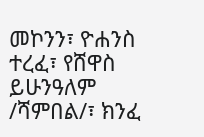መኮንን፣ ዮሐንስ ተረፈ፣ የሸዋስ ይሁንዓለም /ሻምበል/፣ ክንፈ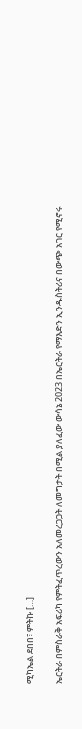ሚካኤል ደበበ፣ ምትኩ […]

ኤርትራ በምስራቅ አፍሪካ የምትፈጥረውን አለመረጋጋት ለመግታት በሚል ያለፈው ውሳኔ 2023 በኤርትራ የማእድን ኢንዱስትሪና በውጭ አገር የሚኖሩ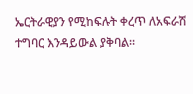ኤርትራዊያን የሚከፍሉት ቀረጥ ለአፍራሽ ተግባር እንዳይውል ያቅባል።